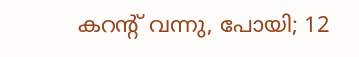കറന്റ് വന്നു, പോയി; 12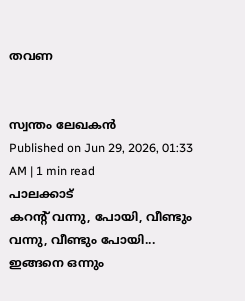തവണ


സ്വന്തം ലേഖകൻ
Published on Jun 29, 2026, 01:33 AM | 1 min read
പാലക്കാട്
കറന്റ് വന്നു, പോയി, വീണ്ടും വന്നു, വീണ്ടും പോയി... ഇങ്ങനെ ഒന്നും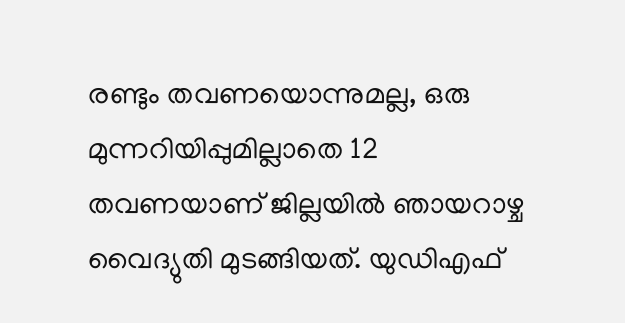രണ്ടും തവണയൊന്നുമല്ല, ഒരു മുന്നറിയിപ്പുമില്ലാതെ 12 തവണയാണ് ജില്ലയിൽ ഞായറാഴ്ച വൈദ്യുതി മുടങ്ങിയത്. യുഡിഎഫ്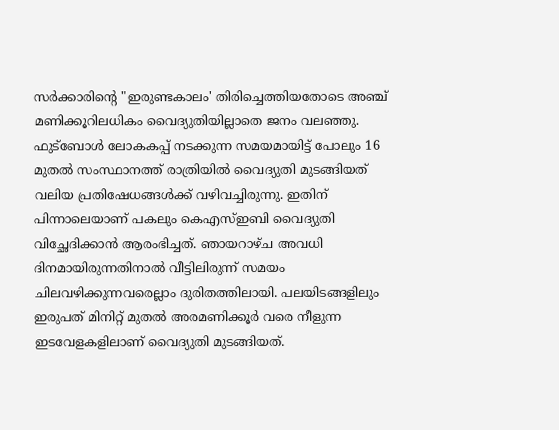സർക്കാരിന്റെ "ഇരുണ്ടകാലം' തിരിച്ചെത്തിയതോടെ അഞ്ച് മണിക്കൂറിലധികം വൈദ്യുതിയില്ലാതെ ജനം വലഞ്ഞു. ഫുട്ബോൾ ലോകകപ്പ് നടക്കുന്ന സമയമായിട്ട് പോലും 16 മുതൽ സംസ്ഥാനത്ത് രാത്രിയിൽ വൈദ്യുതി മുടങ്ങിയത് വലിയ പ്രതിഷേധങ്ങൾക്ക് വഴിവച്ചിരുന്നു. ഇതിന് പിന്നാലെയാണ് പകലും കെഎസ്ഇബി വൈദ്യുതി വിച്ഛേദിക്കാൻ ആരംഭിച്ചത്. ഞായറാഴ്ച അവധി ദിനമായിരുന്നതിനാൽ വീട്ടിലിരുന്ന് സമയം ചിലവഴിക്കുന്നവരെല്ലാം ദുരിതത്തിലായി. പലയിടങ്ങളിലും ഇരുപത് മിനിറ്റ് മുതൽ അരമണിക്കൂർ വരെ നീളുന്ന ഇടവേളകളിലാണ് വൈദ്യുതി മുടങ്ങിയത്.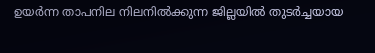ഉയർന്ന താപനില നിലനിൽക്കുന്ന ജില്ലയിൽ തുടർച്ചയായ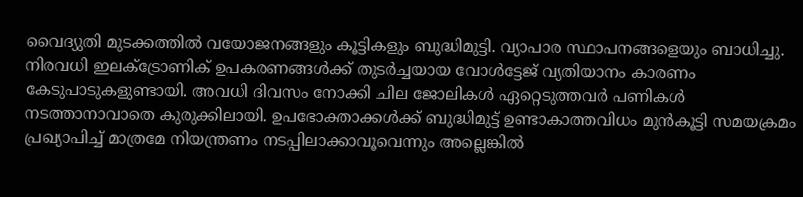വൈദ്യുതി മുടക്കത്തിൽ വയോജനങ്ങളും കൂട്ടികളും ബുദ്ധിമുട്ടി. വ്യാപാര സ്ഥാപനങ്ങളെയും ബാധിച്ചു. നിരവധി ഇലക്ട്രോണിക് ഉപകരണങ്ങൾക്ക് തുടർച്ചയായ വോൾട്ടേജ് വ്യതിയാനം കാരണം കേടുപാടുകളുണ്ടായി. അവധി ദിവസം നോക്കി ചില ജോലികൾ ഏറ്റെടുത്തവർ പണികൾ നടത്താനാവാതെ കുരുക്കിലായി. ഉപഭോക്താക്കൾക്ക് ബുദ്ധിമുട്ട് ഉണ്ടാകാത്തവിധം മുൻകൂട്ടി സമയക്രമം പ്രഖ്യാപിച്ച് മാത്രമേ നിയന്ത്രണം നടപ്പിലാക്കാവൂവെന്നും അല്ലെങ്കിൽ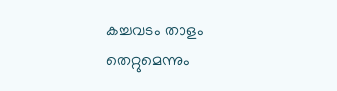കച്ചവടം താളം തെറ്റുമെന്നും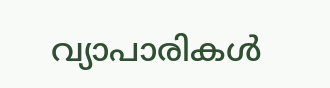വ്യാപാരികൾ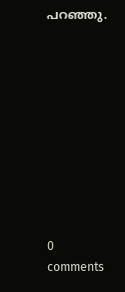പറഞ്ഞു.










0 comments